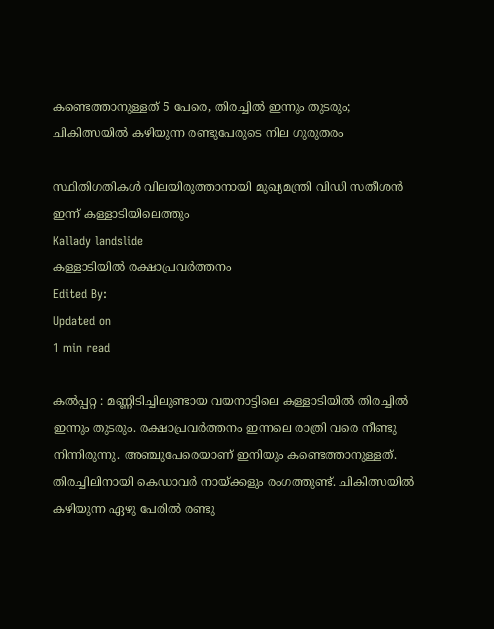കണ്ടെത്താനുള്ളത് 5 പേരെ, തിരച്ചില്‍ ഇന്നും തുടരും; ചികിത്സയില്‍ കഴിയുന്ന രണ്ടുപേരുടെ നില ഗുരുതരം

സ്ഥിതിഗതികൾ വിലയിരുത്താനായി മുഖ്യമന്ത്രി വിഡി സതീശന്‍ ഇന്ന് കള്ളാടിയിലെത്തും
Kallady landslide
കള്ളാടിയിൽ രക്ഷാപ്രവർത്തനം
Edited By:
Updated on
1 min read

കല്‍പ്പറ്റ : മണ്ണിടിച്ചിലുണ്ടായ വയനാട്ടിലെ കള്ളാടിയില്‍ തിരച്ചില്‍ ഇന്നും തുടരും. രക്ഷാപ്രവര്‍ത്തനം ഇന്നലെ രാത്രി വരെ നീണ്ടു നിന്നിരുന്നു. അഞ്ചുപേരെയാണ് ഇനിയും കണ്ടെത്താനുള്ളത്. തിരച്ചിലിനായി കെഡാവര്‍ നായ്ക്കളും രംഗത്തുണ്ട്. ചികിത്സയില്‍ കഴിയുന്ന ഏഴു പേരില്‍ രണ്ടു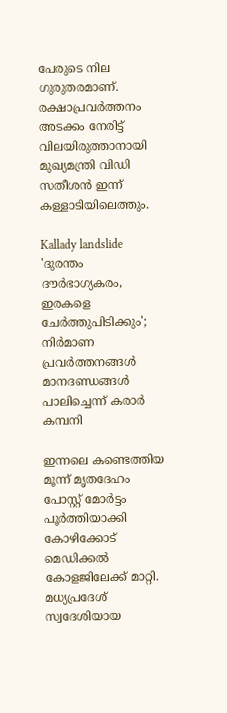പേരുടെ നില ഗുരുതരമാണ്. രക്ഷാപ്രവര്‍ത്തനം അടക്കം നേരിട്ട് വിലയിരുത്താനായി മുഖ്യമന്ത്രി വിഡി സതീശന്‍ ഇന്ന് കള്ളാടിയിലെത്തും.

Kallady landslide
'ദുരന്തം ദൗര്‍ഭാഗ്യകരം, ഇരകളെ ചേര്‍ത്തുപിടിക്കും'; നിര്‍മാണ പ്രവര്‍ത്തനങ്ങള്‍ മാനദണ്ഡങ്ങള്‍ പാലിച്ചെന്ന് കരാര്‍ കമ്പനി

ഇന്നലെ കണ്ടെത്തിയ മൂന്ന് മൃതദേഹം പോസ്റ്റ് മോര്‍ട്ടം പൂര്‍ത്തിയാക്കി കോഴിക്കോട് മെഡിക്കല്‍ കോളജിലേക്ക് മാറ്റി. മധ്യപ്രദേശ് സ്വദേശിയായ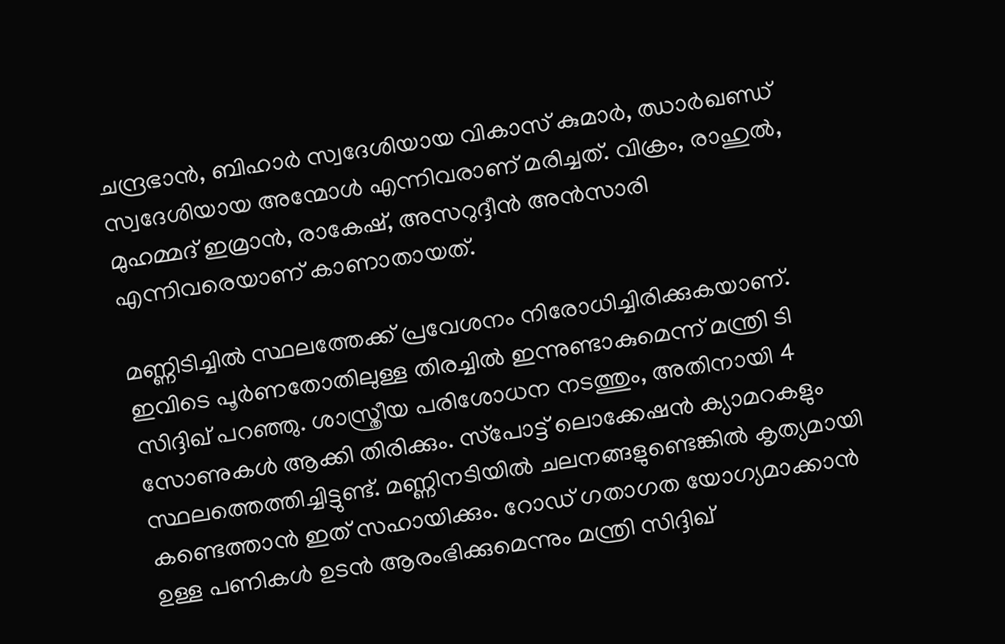ചന്ദ്രഭാന്‍, ബിഹാര്‍ സ്വദേശിയായ വികാസ് കുമാര്‍, ഝാര്‍ഖണ്ഡ് സ്വദേശിയായ അന്മോള്‍ എന്നിവരാണ് മരിച്ചത്. വിക്രം, രാഹുല്‍, മുഹമ്മദ് ഇമ്രാന്‍, രാകേഷ്, അസറുദ്ദീന്‍ അന്‍സാരി എന്നിവരെയാണ് കാണാതായത്.

മണ്ണിടിച്ചില്‍ സ്ഥലത്തേക്ക് പ്രവേശനം നിരോധിച്ചിരിക്കുകയാണ്. ഇവിടെ പൂര്‍ണതോതിലുള്ള തിരച്ചില്‍ ഇന്നുണ്ടാകുമെന്ന് മന്ത്രി ടി സിദ്ദിഖ് പറഞ്ഞു. ശാസ്ത്രീയ പരിശോധന നടത്തും, അതിനായി 4 സോണുകള്‍ ആക്കി തിരിക്കും. സ്‌പോട്ട് ലൊക്കേഷന്‍ ക്യാമറകളും സ്ഥലത്തെത്തിച്ചിട്ടുണ്ട്. മണ്ണിനടിയില്‍ ചലനങ്ങളുണ്ടെങ്കില്‍ കൃത്യമായി കണ്ടെത്താന്‍ ഇത് സഹായിക്കും. റോഡ് ഗതാഗത യോഗ്യമാക്കാന്‍ ഉള്ള പണികള്‍ ഉടന്‍ ആരംഭിക്കുമെന്നും മന്ത്രി സിദ്ദിഖ്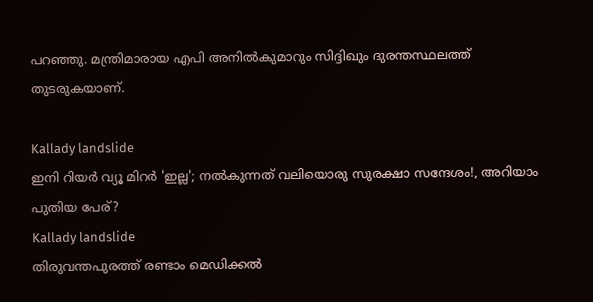പറഞ്ഞു. മന്ത്രിമാരായ എപി അനില്‍കുമാറും സിദ്ദിഖും ദുരന്തസ്ഥലത്ത് തുടരുകയാണ്.

Kallady landslide
ഇനി റിയർ വ്യൂ മിറർ 'ഇല്ല'; നൽകുന്നത് വലിയൊരു സുരക്ഷാ സന്ദേശം!, അറിയാം പുതിയ പേര്?
Kallady landslide
തിരുവന്തപുരത്ത് രണ്ടാം മെഡിക്കല്‍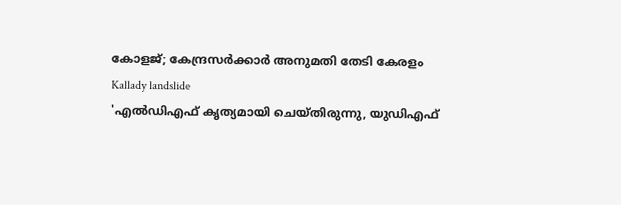കോളജ്; കേന്ദ്രസര്‍ക്കാര്‍ അനുമതി തേടി കേരളം
Kallady landslide
'എല്‍ഡിഎഫ് കൃത്യമായി ചെയ്തിരുന്നു, യുഡിഎഫ്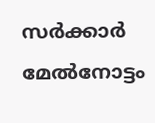സര്‍ക്കാര്‍ മേല്‍നോട്ടം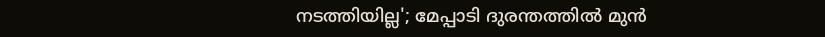നടത്തിയില്ല'; മേപ്പാടി ദുരന്തത്തില്‍ മുന്‍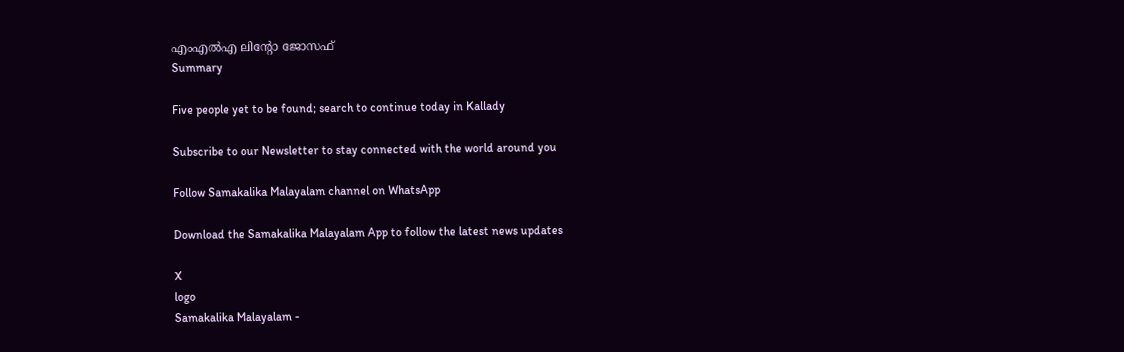എംഎല്‍എ ലിന്റോ ജോസഫ്
Summary

Five people yet to be found; search to continue today in Kallady

Subscribe to our Newsletter to stay connected with the world around you

Follow Samakalika Malayalam channel on WhatsApp

Download the Samakalika Malayalam App to follow the latest news updates

X
logo
Samakalika Malayalam -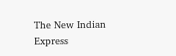The New Indian Express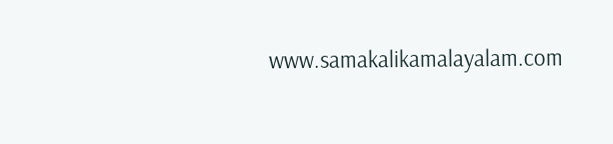www.samakalikamalayalam.com